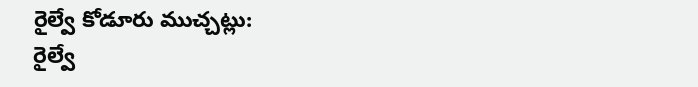రైల్వే కోడూరు ముచ్చట్లు:
రైల్వే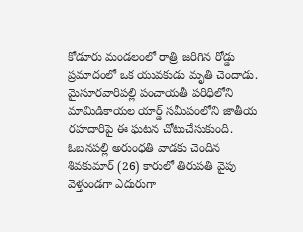కోడూరు మండలంలో రాత్రి జరిగిన రోడ్డు ప్రమాదంలో ఒక యువకుడు మృతి చెందాడు. మైసూరవారిపల్లి పంచాయతీ పరిధిలోని మామిడికాయల యార్డ్ సమీపంలోని జాతీయ రహదారిపై ఈ ఘటన చోటుచేసుకుంది. ఓబనపల్లి అరుంధతి వాడకు చెందిన శివకుమార్ (26) కారులో తిరుపతి వైపు వెళ్తుండగా ఎదురుగా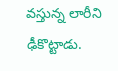వస్తున్న లారీని ఢీకొట్టాడు.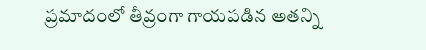ప్రమాదంలో తీవ్రంగా గాయపడిన అతన్ని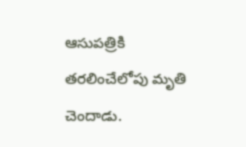ఆసుపత్రికి తరలించేలోపు మృతి చెందాడు.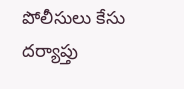పోలీసులు కేసు దర్యాప్తు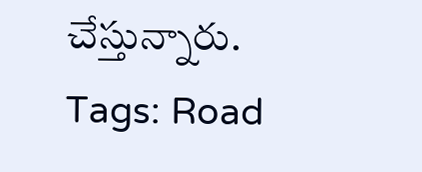చేస్తున్నారు.
Tags: Road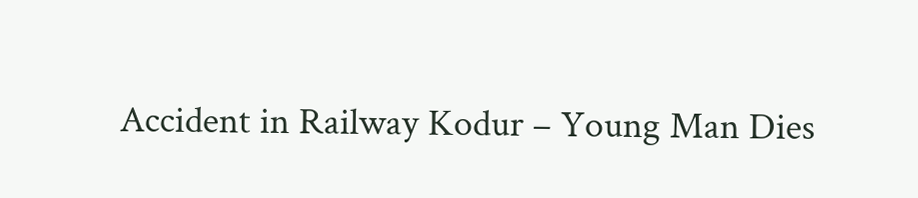Accident in Railway Kodur – Young Man Dies